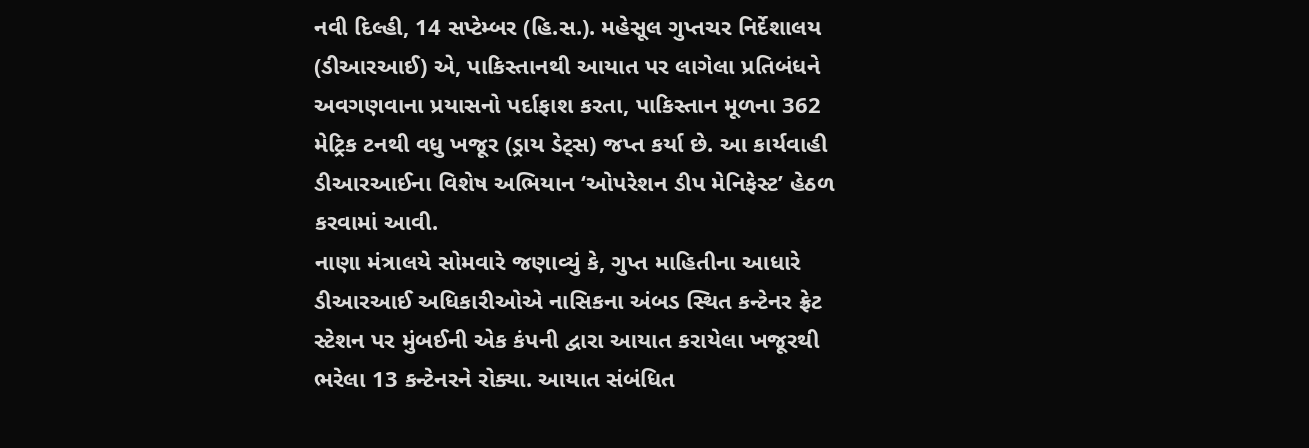નવી દિલ્હી, 14 સપ્ટેમ્બર (હિ.સ.). મહેસૂલ ગુપ્તચર નિર્દેશાલય (ડીઆરઆઈ) એ, પાકિસ્તાનથી આયાત પર લાગેલા પ્રતિબંધને અવગણવાના પ્રયાસનો પર્દાફાશ કરતા, પાકિસ્તાન મૂળના 362 મેટ્રિક ટનથી વધુ ખજૂર (ડ્રાય ડેટ્સ) જપ્ત કર્યા છે. આ કાર્યવાહી ડીઆરઆઈના વિશેષ અભિયાન ‘ઓપરેશન ડીપ મેનિફેસ્ટ’ હેઠળ કરવામાં આવી.
નાણા મંત્રાલયે સોમવારે જણાવ્યું કે, ગુપ્ત માહિતીના આધારે ડીઆરઆઈ અધિકારીઓએ નાસિકના અંબડ સ્થિત કન્ટેનર ફ્રેટ સ્ટેશન પર મુંબઈની એક કંપની દ્વારા આયાત કરાયેલા ખજૂરથી ભરેલા 13 કન્ટેનરને રોક્યા. આયાત સંબંધિત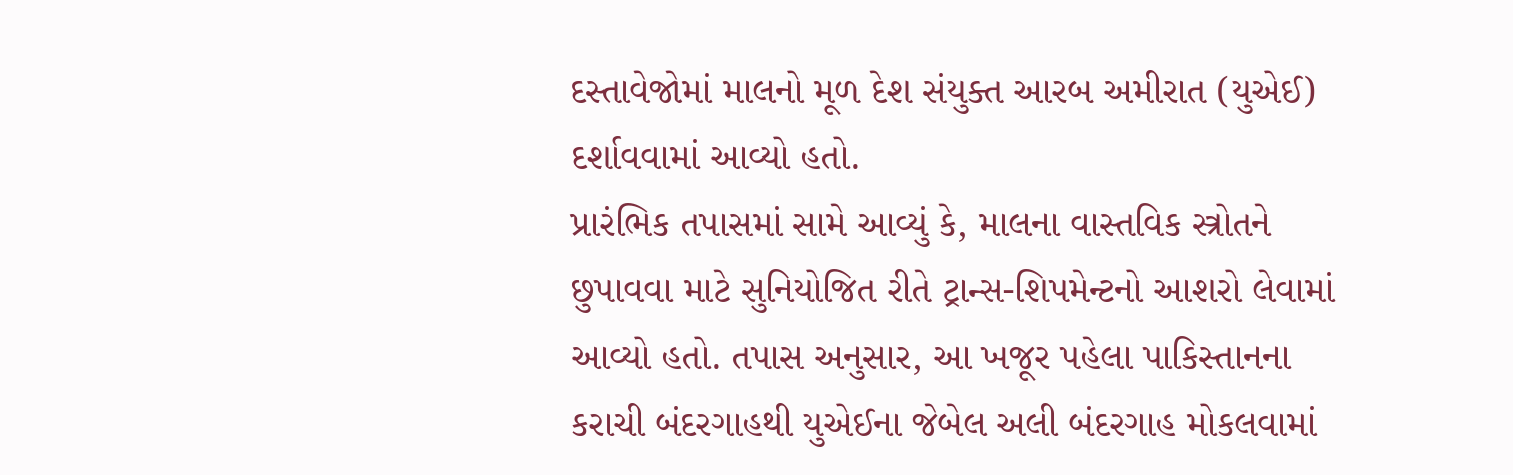દસ્તાવેજોમાં માલનો મૂળ દેશ સંયુક્ત આરબ અમીરાત (યુએઈ) દર્શાવવામાં આવ્યો હતો.
પ્રારંભિક તપાસમાં સામે આવ્યું કે, માલના વાસ્તવિક સ્ત્રોતને છુપાવવા માટે સુનિયોજિત રીતે ટ્રાન્સ-શિપમેન્ટનો આશરો લેવામાં આવ્યો હતો. તપાસ અનુસાર, આ ખજૂર પહેલા પાકિસ્તાનના કરાચી બંદરગાહથી યુએઈના જેબેલ અલી બંદરગાહ મોકલવામાં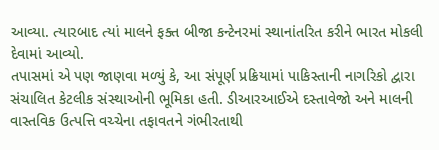આવ્યા. ત્યારબાદ ત્યાં માલને ફક્ત બીજા કન્ટેનરમાં સ્થાનાંતરિત કરીને ભારત મોકલી દેવામાં આવ્યો.
તપાસમાં એ પણ જાણવા મળ્યું કે, આ સંપૂર્ણ પ્રક્રિયામાં પાકિસ્તાની નાગરિકો દ્વારા સંચાલિત કેટલીક સંસ્થાઓની ભૂમિકા હતી. ડીઆરઆઈએ દસ્તાવેજો અને માલની વાસ્તવિક ઉત્પત્તિ વચ્ચેના તફાવતને ગંભીરતાથી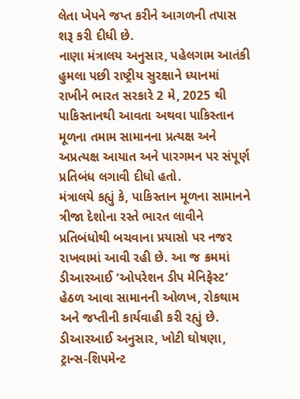લેતા ખેપને જપ્ત કરીને આગળની તપાસ શરૂ કરી દીધી છે.
નાણા મંત્રાલય અનુસાર, પહેલગામ આતંકી હુમલા પછી રાષ્ટ્રીય સુરક્ષાને ધ્યાનમાં રાખીને ભારત સરકારે 2 મે, 2025 થી પાકિસ્તાનથી આવતા અથવા પાકિસ્તાન મૂળના તમામ સામાનના પ્રત્યક્ષ અને અપ્રત્યક્ષ આયાત અને પારગમન પર સંપૂર્ણ પ્રતિબંધ લગાવી દીધો હતો.
મંત્રાલયે કહ્યું કે, પાકિસ્તાન મૂળના સામાનને ત્રીજા દેશોના રસ્તે ભારત લાવીને પ્રતિબંધોથી બચવાના પ્રયાસો પર નજર રાખવામાં આવી રહી છે. આ જ ક્રમમાં ડીઆરઆઈ ‘ઓપરેશન ડીપ મેનિફેસ્ટ’ હેઠળ આવા સામાનની ઓળખ, રોકથામ અને જપ્તીની કાર્યવાહી કરી રહ્યું છે.
ડીઆરઆઈ અનુસાર, ખોટી ઘોષણા, ટ્રાન્સ-શિપમેન્ટ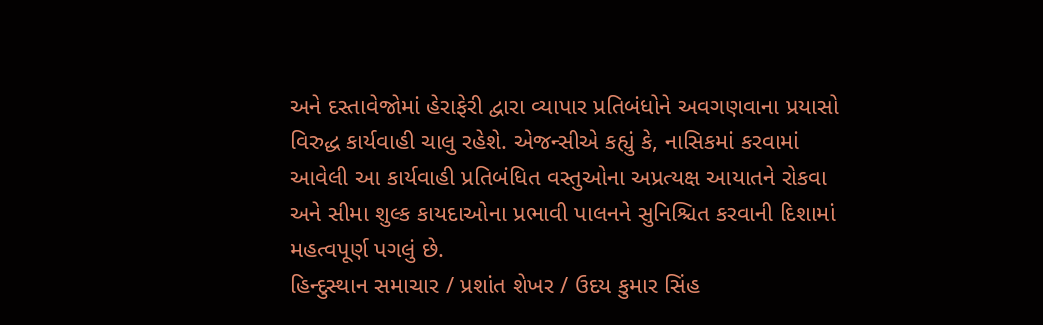અને દસ્તાવેજોમાં હેરાફેરી દ્વારા વ્યાપાર પ્રતિબંધોને અવગણવાના પ્રયાસો વિરુદ્ધ કાર્યવાહી ચાલુ રહેશે. એજન્સીએ કહ્યું કે, નાસિકમાં કરવામાં આવેલી આ કાર્યવાહી પ્રતિબંધિત વસ્તુઓના અપ્રત્યક્ષ આયાતને રોકવા અને સીમા શુલ્ક કાયદાઓના પ્રભાવી પાલનને સુનિશ્ચિત કરવાની દિશામાં મહત્વપૂર્ણ પગલું છે.
હિન્દુસ્થાન સમાચાર / પ્રશાંત શેખર / ઉદય કુમાર સિંહ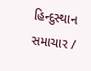હિન્દુસ્થાન સમાચાર /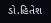ડો.હિતેશ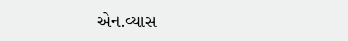એન.વ્યાસ